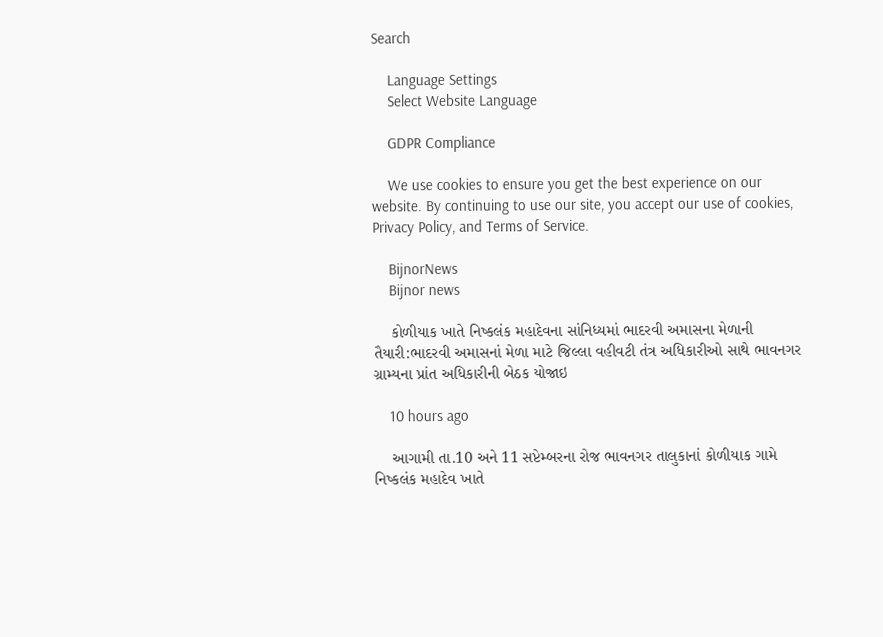Search

    Language Settings
    Select Website Language

    GDPR Compliance

    We use cookies to ensure you get the best experience on our website. By continuing to use our site, you accept our use of cookies, Privacy Policy, and Terms of Service.

    BijnorNews
    Bijnor news

    કોળીયાક ખાતે નિષ્કલંક મહાદેવના સાંનિધ્યમાં ભાદરવી અમાસના મેળાની તૈયારી:ભાદરવી અમાસનાં મેળા માટે જિલ્લા વહીવટી તંત્ર અધિકારીઓ સાથે ભાવનગર ગ્રામ્યના પ્રાંત અધિકારીની બેઠક યોજાઇ

    10 hours ago

    આગામી તા.10 અને 11 સપ્ટેમ્બરના રોજ ભાવનગર તાલુકાનાં કોળીયાક ગામે નિષ્કલંક મહાદેવ ખાતે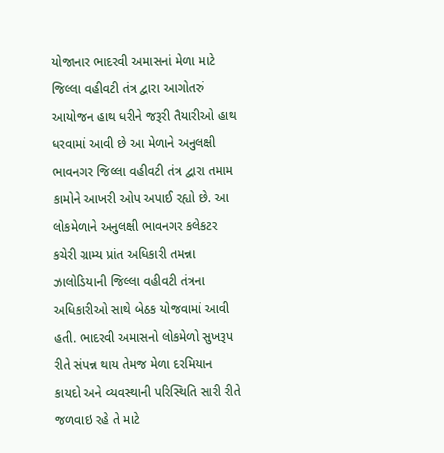યોજાનાર ભાદરવી અમાસનાં મેળા માટે જિલ્લા વહીવટી તંત્ર દ્વારા આગોતરું આયોજન હાથ ધરીને જરૂરી તૈયારીઓ હાથ ધરવામાં આવી છે આ મેળાને અનુલક્ષી ભાવનગર જિલ્લા વહીવટી તંત્ર દ્વારા તમામ કામોને આખરી ઓપ અપાઈ રહ્યો છે. આ લોકમેળાને અનુલક્ષી ભાવનગર કલેકટર કચેરી ગ્રામ્ય પ્રાંત અધિકારી તમન્ના ઝાલોડિયાની જિલ્લા વહીવટી તંત્રના અધિકારીઓ સાથે બેઠક યોજવામાં આવી હતી. ભાદરવી અમાસનો લોકમેળો સુખરૂપ રીતે સંપન્ન થાય તેમજ મેળા દરમિયાન કાયદો અને વ્યવસ્થાની પરિસ્થિતિ સારી રીતે જળવાઇ રહે તે માટે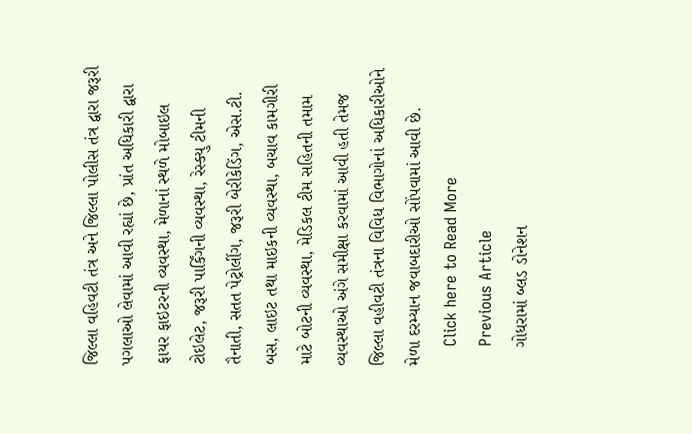જિલ્લા વહિવટી તંત્ર અને જિલ્લા પોલીસ તંત્ર દ્વારા જરૂરી પગલાઓ લેવામાં આવી રહ્યાં છે, પ્રાંત અધિકારી દ્વારા ફાયર ફાઇટરની વ્યવસ્થા, મેળાનાં સ્થળે મોબાઇલ ટોઇલેટ, જરૂરી પાર્કિંગની વ્યવસ્થા, રેસ્ક્યુ ટીમની તૈનાતી, સતત પેટ્રોલીંગ, જરૂરી બેરીકેડિંગ, એસ.ટી. બસ, લાઇટ તથા માઇકની વ્યવસ્થા, બચાવ કામગીરી માટે બોટની વ્યવસ્થા, મેડિકલ ટીમ સહિતની તમામ વ્યવસ્થાઓ અંગે સમીક્ષા કરવામાં આવી હતી તેમજ જિલ્લા વહીવટી તંત્રના વિવિધ વિભાગોનાં અધિકારીઓને મેળા દરમ્યાન જવાબદારીઓ સોંપવામાં આવી છે.
    Click here to Read More
    Previous Article
    ગોધરામાં બ્લડ ડોનેશન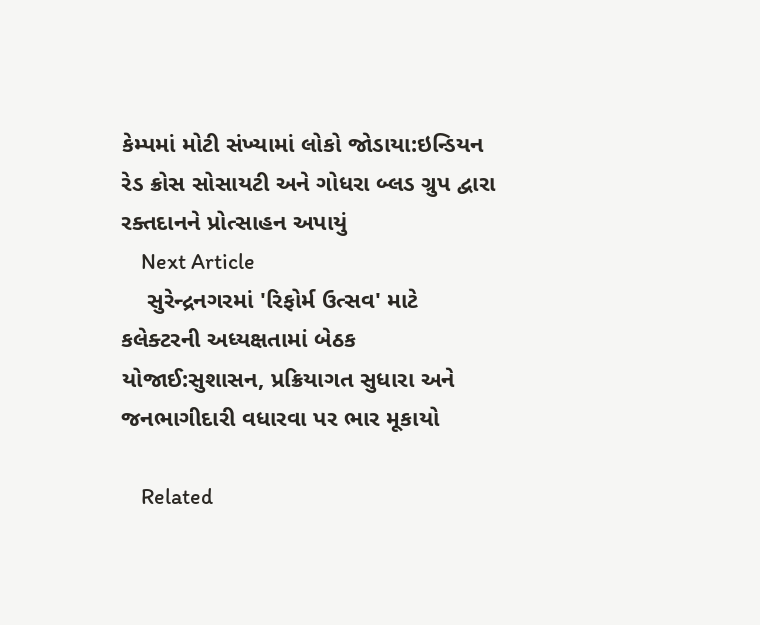કેમ્પમાં મોટી સંખ્યામાં લોકો જોડાયા:ઇન્ડિયન રેડ ક્રોસ સોસાયટી અને ગોધરા બ્લડ ગ્રુપ દ્વારા રક્તદાનને પ્રોત્સાહન અપાયું
    Next Article
    સુરેન્દ્રનગરમાં 'રિફોર્મ ઉત્સવ' માટે કલેક્ટરની અધ્યક્ષતામાં બેઠક યોજાઈ:સુશાસન, પ્રક્રિયાગત સુધારા અને જનભાગીદારી વધારવા પર ભાર મૂકાયો

    Related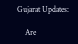Gujarat Updates:

    Are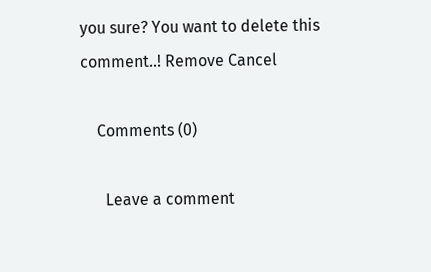you sure? You want to delete this comment..! Remove Cancel

    Comments (0)

      Leave a comment